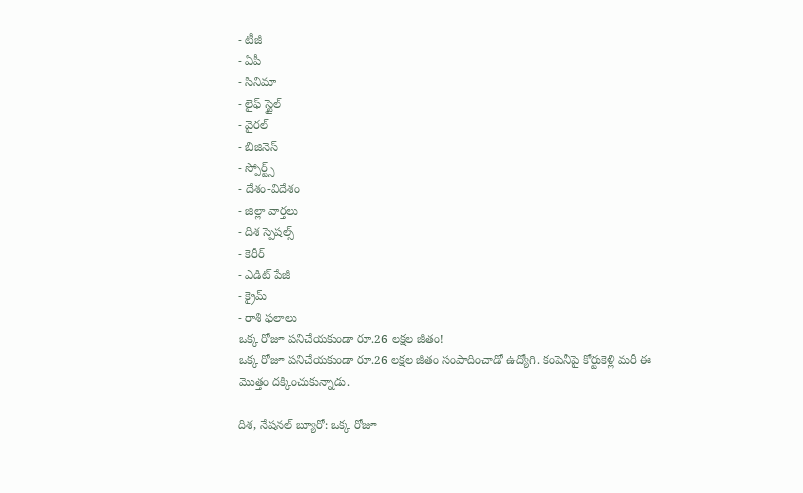- టీజీ
- ఏపీ
- సినిమా
- లైఫ్ స్టైల్
- వైరల్
- బిజినెస్
- స్పోర్ట్స్
- దేశం-విదేశం
- జిల్లా వార్తలు
- దిశ స్పెషల్స్
- కెరీర్
- ఎడిట్ పేజీ
- క్రైమ్
- రాశి ఫలాలు
ఒక్క రోజూ పనిచేయకుండా రూ.26 లక్షల జీతం!
ఒక్క రోజూ పనిచేయకుండా రూ.26 లక్షల జీతం సంపాదించాడో ఉద్యోగి. కంపెనీపై కోర్టుకెళ్లి మరీ ఈ మొత్తం దక్కించుకున్నాడు.

దిశ, నేషనల్ బ్యూరో: ఒక్క రోజూ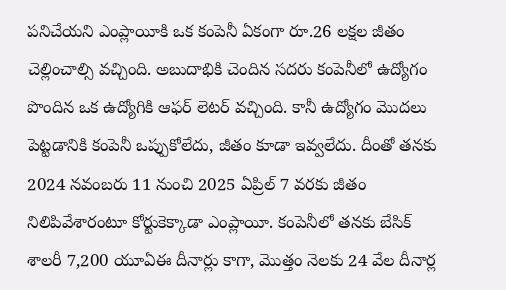పనిచేయని ఎంప్లాయీకి ఒక కంపెనీ ఏకంగా రూ.26 లక్షల జీతం చెల్లించాల్సి వచ్చింది. అబుదాభికి చెందిన సదరు కంపెనీలో ఉద్యోగం పొందిన ఒక ఉద్యోగికి ఆఫర్ లెటర్ వచ్చింది. కానీ ఉద్యోగం మొదలు పెట్టడానికి కంపెనీ ఒప్పుకోలేదు, జీతం కూడా ఇవ్వలేదు. దీంతో తనకు 2024 నవంబరు 11 నుంచి 2025 ఏప్రిల్ 7 వరకు జీతం నిలిపివేశారంటూ కోర్టుకెక్కాడా ఎంప్లాయీ. కంపెనీలో తనకు బేసిక్ శాలరీ 7,200 యూఏఈ దీనార్లు కాగా, మొత్తం నెలకు 24 వేల దీనార్ల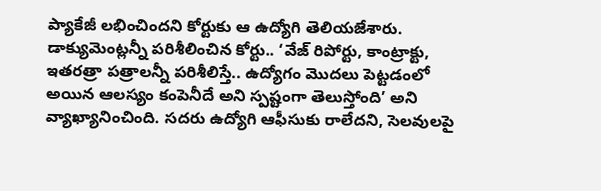ప్యాకేజీ లభించిందని కోర్టుకు ఆ ఉద్యోగి తెలియజేశారు.
డాక్యుమెంట్లన్నీ పరిశీలించిన కోర్టు.. ‘వేజ్ రిపోర్టు, కాంట్రాక్టు, ఇతరత్రా పత్రాలన్నీ పరిశీలిస్తే.. ఉద్యోగం మొదలు పెట్టడంలో అయిన ఆలస్యం కంపెనీదే అని స్పష్టంగా తెలుస్తోంది’ అని వ్యాఖ్యానించింది. సదరు ఉద్యోగి ఆఫీసుకు రాలేదని, సెలవులపై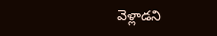వెళ్లాడని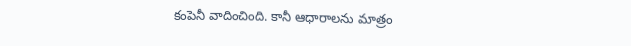కంపెనీ వాదించింది. కానీ ఆధారాలను మాత్రం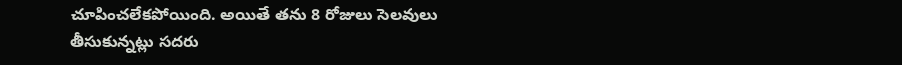చూపించలేకపోయింది. అయితే తను 8 రోజులు సెలవులు తీసుకున్నట్లు సదరు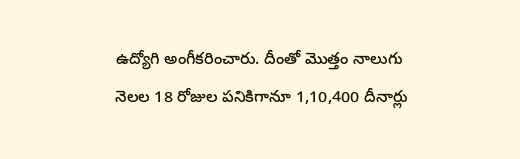ఉద్యోగి అంగీకరించారు. దీంతో మొత్తం నాలుగు నెలల 18 రోజుల పనికిగానూ 1,10,400 దీనార్లు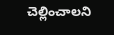చెల్లించాలని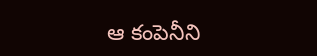ఆ కంపెనీని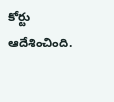కోర్టు ఆదేశించింది.